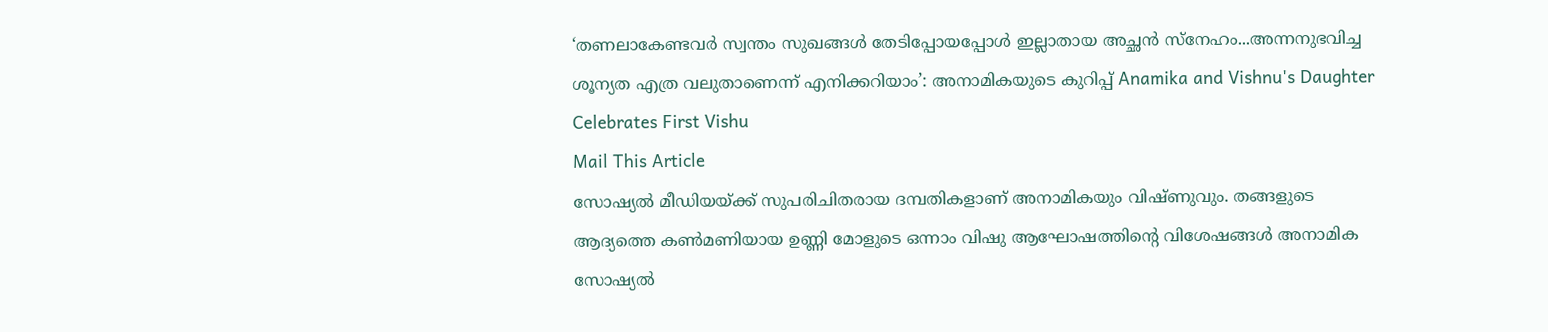‘തണലാകേണ്ടവർ സ്വന്തം സുഖങ്ങൾ തേടിപ്പോയപ്പോൾ ഇല്ലാതായ അച്ഛൻ സ്നേഹം...അന്നനുഭവിച്ച ശൂന്യത എത്ര വലുതാണെന്ന് എനിക്കറിയാം’: അനാമികയുടെ കുറിപ്പ് Anamika and Vishnu's Daughter Celebrates First Vishu
Mail This Article
സോഷ്യൽ മീഡിയയ്ക്ക് സുപരിചിതരായ ദമ്പതികളാണ് അനാമികയും വിഷ്ണുവും. തങ്ങളുടെ ആദ്യത്തെ കൺമണിയായ ഉണ്ണി മോളുടെ ഒന്നാം വിഷു ആഘോഷത്തിന്റെ വിശേഷങ്ങൾ അനാമിക സോഷ്യൽ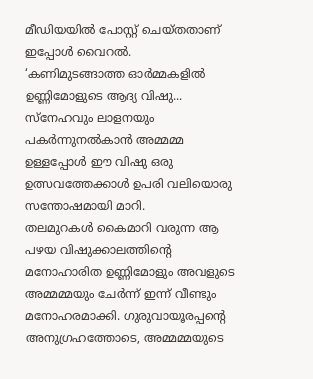മീഡിയയിൽ പോസ്റ്റ് ചെയ്തതാണ് ഇപ്പോൾ വൈറൽ.
‘കണിമുടങ്ങാത്ത ഓർമ്മകളിൽ ഉണ്ണിമോളുടെ ആദ്യ വിഷു...
സ്നേഹവും ലാളനയും പകർന്നുനൽകാൻ അമ്മമ്മ ഉള്ളപ്പോൾ ഈ വിഷു ഒരു ഉത്സവത്തേക്കാൾ ഉപരി വലിയൊരു സന്തോഷമായി മാറി.
തലമുറകൾ കൈമാറി വരുന്ന ആ പഴയ വിഷുക്കാലത്തിന്റെ മനോഹാരിത ഉണ്ണിമോളും അവളുടെ അമ്മമ്മയും ചേർന്ന് ഇന്ന് വീണ്ടും മനോഹരമാക്കി. ഗുരുവായൂരപ്പന്റെ അനുഗ്രഹത്തോടെ, അമ്മമ്മയുടെ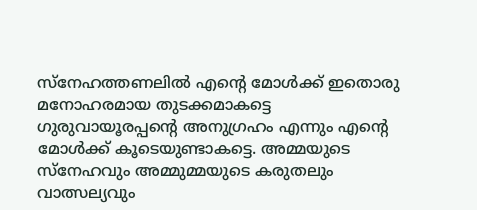സ്നേഹത്തണലിൽ എന്റെ മോൾക്ക് ഇതൊരു മനോഹരമായ തുടക്കമാകട്ടെ
ഗുരുവായൂരപ്പന്റെ അനുഗ്രഹം എന്നും എന്റെ മോൾക്ക് കൂടെയുണ്ടാകട്ടെ. അമ്മയുടെ സ്നേഹവും അമ്മുമ്മയുടെ കരുതലും വാത്സല്യവും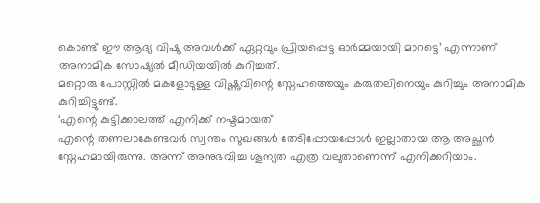കൊണ്ട് ഈ ആദ്യ വിഷു അവൾക്ക് ഏറ്റവും പ്രിയപ്പെട്ട ഓർമ്മയായി മാറട്ടെ’ എന്നാണ് അനാമിക സോഷ്യൽ മീഡിയയിൽ കുറിച്ചത്.
മറ്റൊരു പോസ്റ്റിൽ മകളോടുള്ള വിഷ്ണുവിന്റെ സ്നേഹത്തെയും കരുതലിനെയും കുറിച്ചും അനാമിക കുറിച്ചിട്ടുണ്ട്.
‘എന്റെ കുട്ടിക്കാലത്ത് എനിക്ക് നഷ്ടമായത്
എന്റെ തണലാകേണ്ടവർ സ്വന്തം സുഖങ്ങൾ തേടിപ്പോയപ്പോൾ ഇല്ലാതായ ആ അച്ഛൻ സ്നേഹമായിരുന്നു. അന്ന് അനുഭവിച്ച ശൂന്യത എത്ര വലുതാണെന്ന് എനിക്കറിയാം.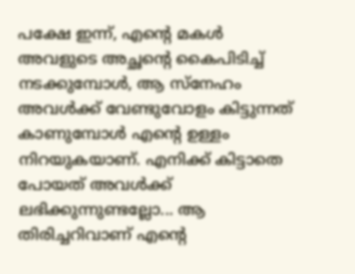പക്ഷേ ഇന്ന്, എന്റെ മകൾ അവളുടെ അച്ഛന്റെ കൈപിടിച്ച് നടക്കുമ്പോൾ, ആ സ്നേഹം അവൾക്ക് വേണ്ടുവോളം കിട്ടുന്നത് കാണുമ്പോൾ എന്റെ ഉള്ളം നിറയുകയാണ്. എനിക്ക് കിട്ടാതെ പോയത് അവൾക്ക് ലഭിക്കുന്നുണ്ടല്ലോ... ആ തിരിച്ചറിവാണ് എന്റെ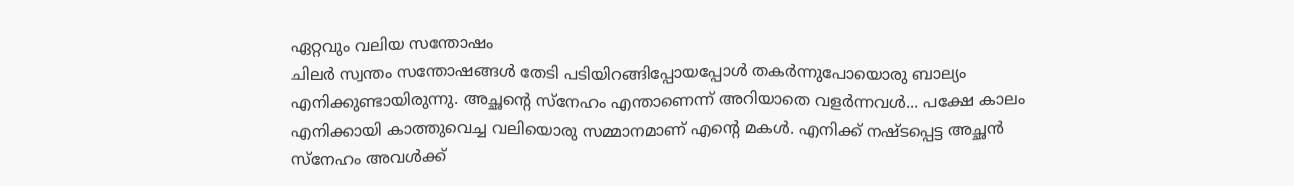ഏറ്റവും വലിയ സന്തോഷം
ചിലർ സ്വന്തം സന്തോഷങ്ങൾ തേടി പടിയിറങ്ങിപ്പോയപ്പോൾ തകർന്നുപോയൊരു ബാല്യം എനിക്കുണ്ടായിരുന്നു. അച്ഛന്റെ സ്നേഹം എന്താണെന്ന് അറിയാതെ വളർന്നവൾ... പക്ഷേ കാലം എനിക്കായി കാത്തുവെച്ച വലിയൊരു സമ്മാനമാണ് എന്റെ മകൾ. എനിക്ക് നഷ്ടപ്പെട്ട അച്ഛൻ സ്നേഹം അവൾക്ക്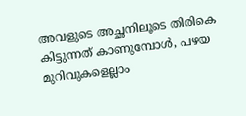അവളുടെ അച്ഛനിലൂടെ തിരികെ കിട്ടുന്നത് കാണുമ്പോൾ, പഴയ മുറിവുകളെല്ലാം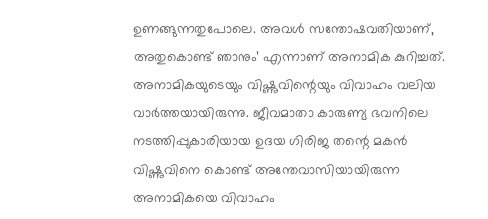ഉണങ്ങുന്നതുപോലെ. അവൾ സന്തോഷവതിയാണ്, അതുകൊണ്ട് ഞാനും’ എന്നാണ് അനാമിക കുറിച്ചത്.
അനാമികയുടെയും വിഷ്ണുവിന്റെയും വിവാഹം വലിയ വാർത്തയായിരുന്നു. ജീവമാതാ കാരുണ്യ ഭവനിലെ നടത്തിപ്പുകാരിയായ ഉദയ ഗിരിജ തന്റെ മകൻ വിഷ്ണുവിനെ കൊണ്ട് അന്തേവാസിയായിരുന്ന അനാമികയെ വിവാഹം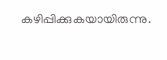കഴിപ്പിക്കുകയായിരുന്നു.